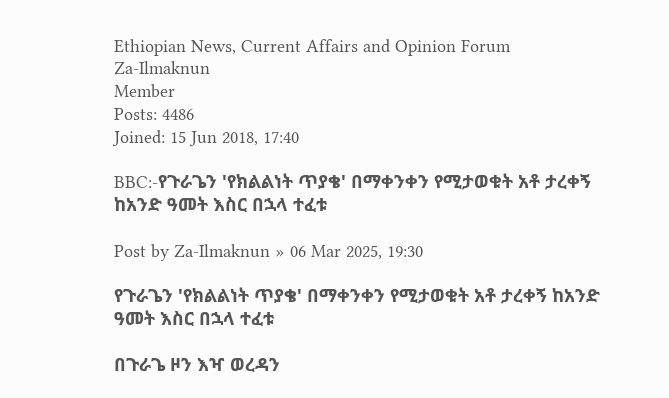Ethiopian News, Current Affairs and Opinion Forum
Za-Ilmaknun
Member
Posts: 4486
Joined: 15 Jun 2018, 17:40

BBC:-የጉራጌን 'የክልልነት ጥያቄ' በማቀንቀን የሚታወቁት አቶ ታረቀኝ ከአንድ ዓመት እስር በኋላ ተፈቱ

Post by Za-Ilmaknun » 06 Mar 2025, 19:30

የጉራጌን 'የክልልነት ጥያቄ' በማቀንቀን የሚታወቁት አቶ ታረቀኝ ከአንድ ዓመት እስር በኋላ ተፈቱ

በጉራጌ ዞን እዣ ወረዳን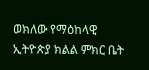ወክለው የማዕከላዊ ኢትዮጵያ ክልል ምክር ቤት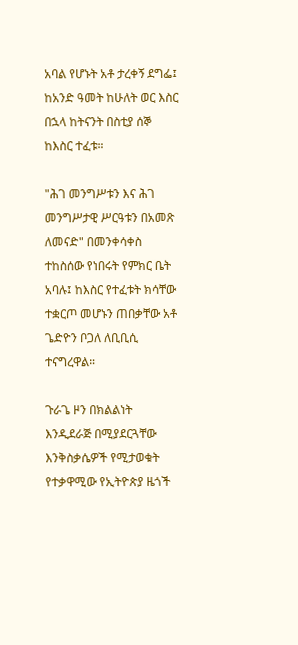አባል የሆኑት አቶ ታረቀኝ ደግፌ፤ ከአንድ ዓመት ከሁለት ወር እስር በኋላ ከትናንት በስቲያ ሰኞ ከእስር ተፈቱ።

"ሕገ መንግሥቱን እና ሕገ መንግሥታዊ ሥርዓቱን በአመጽ ለመናድ" በመንቀሳቀስ ተከስሰው የነበሩት የምክር ቤት አባሉ፤ ከእስር የተፈቱት ክሳቸው ተቋርጦ መሆኑን ጠበቃቸው አቶ ጌድዮን ቦጋለ ለቢቢሲ ተናግረዋል።

ጉራጌ ዞን በክልልነት እንዲደራጅ በሚያደርጓቸው እንቅስቃሴዎች የሚታወቁት የተቃዋሚው የኢትዮጵያ ዜጎች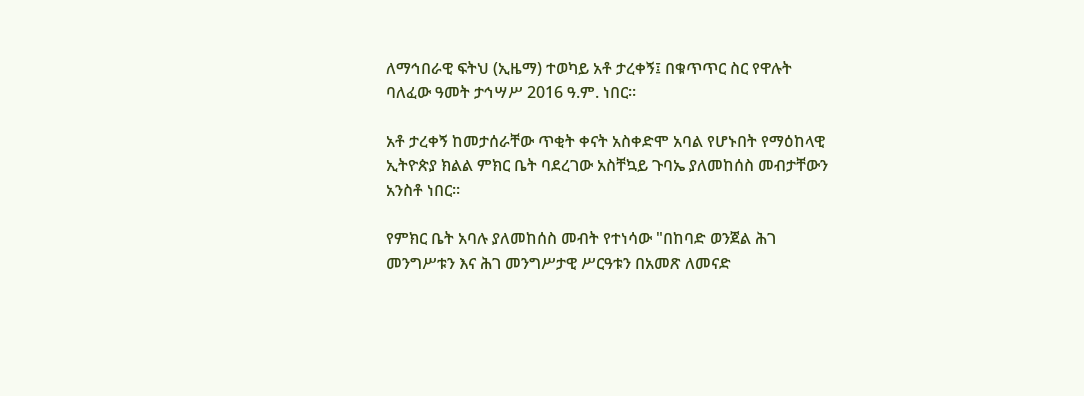ለማኅበራዊ ፍትህ (ኢዜማ) ተወካይ አቶ ታረቀኝ፤ በቁጥጥር ስር የዋሉት ባለፈው ዓመት ታኅሣሥ 2016 ዓ.ም. ነበር።

አቶ ታረቀኝ ከመታሰራቸው ጥቂት ቀናት አስቀድሞ አባል የሆኑበት የማዕከላዊ ኢትዮጵያ ክልል ምክር ቤት ባደረገው አስቸኳይ ጉባኤ ያለመከሰስ መብታቸውን አንስቶ ነበር።

የምክር ቤት አባሉ ያለመከሰስ መብት የተነሳው "በከባድ ወንጀል ሕገ መንግሥቱን እና ሕገ መንግሥታዊ ሥርዓቱን በአመጽ ለመናድ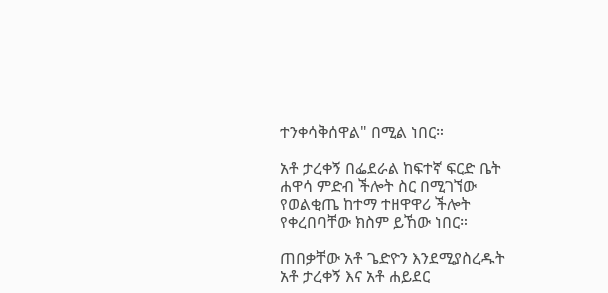ተንቀሳቅሰዋል" በሚል ነበር።

አቶ ታረቀኝ በፌደራል ከፍተኛ ፍርድ ቤት ሐዋሳ ምድብ ችሎት ስር በሚገኘው የወልቂጤ ከተማ ተዘዋዋሪ ችሎት የቀረበባቸው ክስም ይኸው ነበር።

ጠበቃቸው አቶ ጌድዮን እንደሚያስረዱት አቶ ታረቀኝ እና አቶ ሐይደር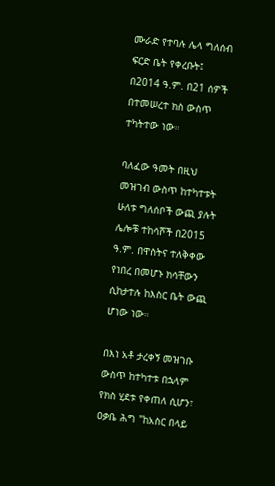ሙራድ የተባሉ ሌላ ግለሰብ ፍርድ ቤት የቀረቡት፤ በ2014 ዓ.ም. በ21 ሰዎች በተመሠረተ ክስ ውስጥ ተካትተው ነው።

ባለፈው ዓመት በዚህ መዝገብ ውስጥ ከተካተቱት ሁለቱ ግለሰቦች ውጪ ያሉት ሌሎቹ ተከሳሾች በ2015 ዓ.ም. በዋስትና ተለቅቀው የነበረ በመሆኑ ክሳቸውን ሲከታተሉ ከእስር ቤት ውጪ ሆነው ነው።

በእነ አቶ ታረቀኝ መዝገቡ ውስጥ ከተካተቱ በኋላም የክስ ሂደቱ የቀጠለ ሲሆን፣ ዐቃቤ ሕግ "ከአስር በላይ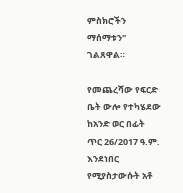ምስክሮችን ማሰማቱን" ገልጸዋል።

የመጨረሻው የፍርድ ቤት ውሎ የተካሄደው ከአንድ ወር በፊት ጥር 26/2017 ዓ.ም. እንደነበር የሚያስታውሱት አቶ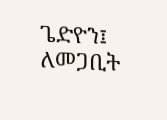ጌድዮን፤ ለመጋቢት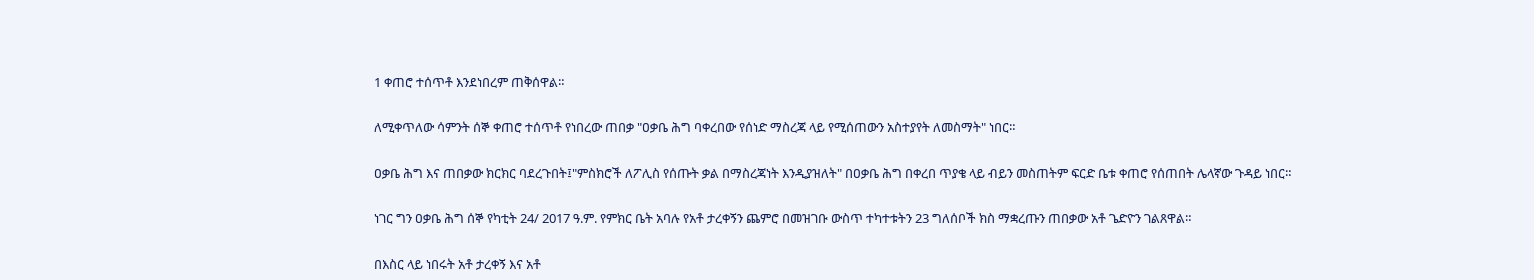1 ቀጠሮ ተሰጥቶ እንደነበረም ጠቅሰዋል።

ለሚቀጥለው ሳምንት ሰኞ ቀጠሮ ተሰጥቶ የነበረው ጠበቃ "ዐቃቤ ሕግ ባቀረበው የሰነድ ማስረጃ ላይ የሚሰጠውን አስተያየት ለመስማት" ነበር።

ዐቃቤ ሕግ እና ጠበቃው ክርክር ባደረጉበት፤"ምስክሮች ለፖሊስ የሰጡት ቃል በማስረጃነት እንዲያዝለት" በዐቃቤ ሕግ በቀረበ ጥያቄ ላይ ብይን መስጠትም ፍርድ ቤቱ ቀጠሮ የሰጠበት ሌላኛው ጉዳይ ነበር።

ነገር ግን ዐቃቤ ሕግ ሰኞ የካቲት 24/ 2017 ዓ.ም. የምክር ቤት አባሉ የአቶ ታረቀኝን ጨምሮ በመዝገቡ ውስጥ ተካተቱትን 23 ግለሰቦች ክስ ማቋረጡን ጠበቃው አቶ ጌድዮን ገልጸዋል።

በእስር ላይ ነበሩት አቶ ታረቀኝ እና አቶ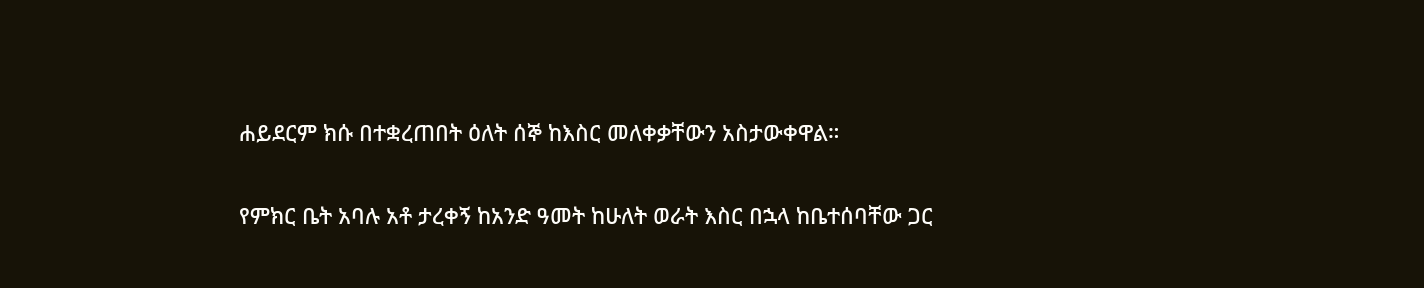ሐይደርም ክሱ በተቋረጠበት ዕለት ሰኞ ከእስር መለቀቃቸውን አስታውቀዋል።

የምክር ቤት አባሉ አቶ ታረቀኝ ከአንድ ዓመት ከሁለት ወራት እስር በኋላ ከቤተሰባቸው ጋር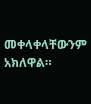መቀላቀላቸውንም አክለዋል።